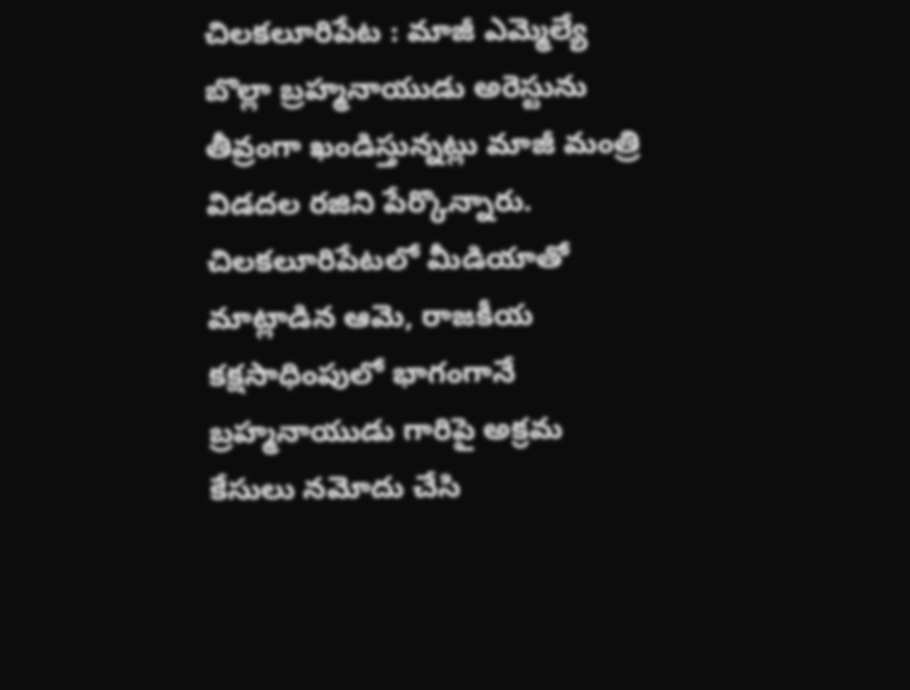చిలకలూరిపేట : మాజీ ఎమ్మెల్యే బొల్లా బ్రహ్మనాయుడు అరెస్టును తీవ్రంగా ఖండిస్తున్నట్లు మాజీ మంత్రి విడదల రజిని పేర్కొన్నారు. చిలకలూరిపేటలో మీడియాతో మాట్లాడిన ఆమె, రాజకీయ కక్షసాధింపులో భాగంగానే బ్రహ్మనాయుడు గారిపై అక్రమ కేసులు నమోదు చేసి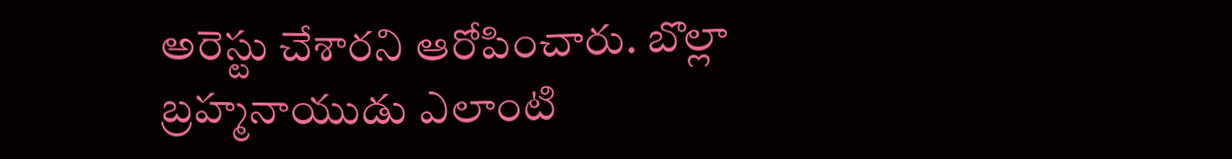అరెస్టు చేశారని ఆరోపించారు. బొల్లా బ్రహ్మనాయుడు ఎలాంటి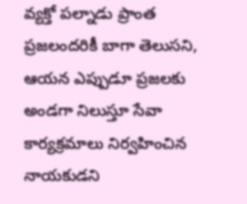వ్యక్తో పల్నాడు ప్రాంత ప్రజలందరికీ బాగా తెలుసని, ఆయన ఎప్పుడూ ప్రజలకు అండగా నిలుస్తూ సేవా కార్యక్రమాలు నిర్వహించిన నాయకుడని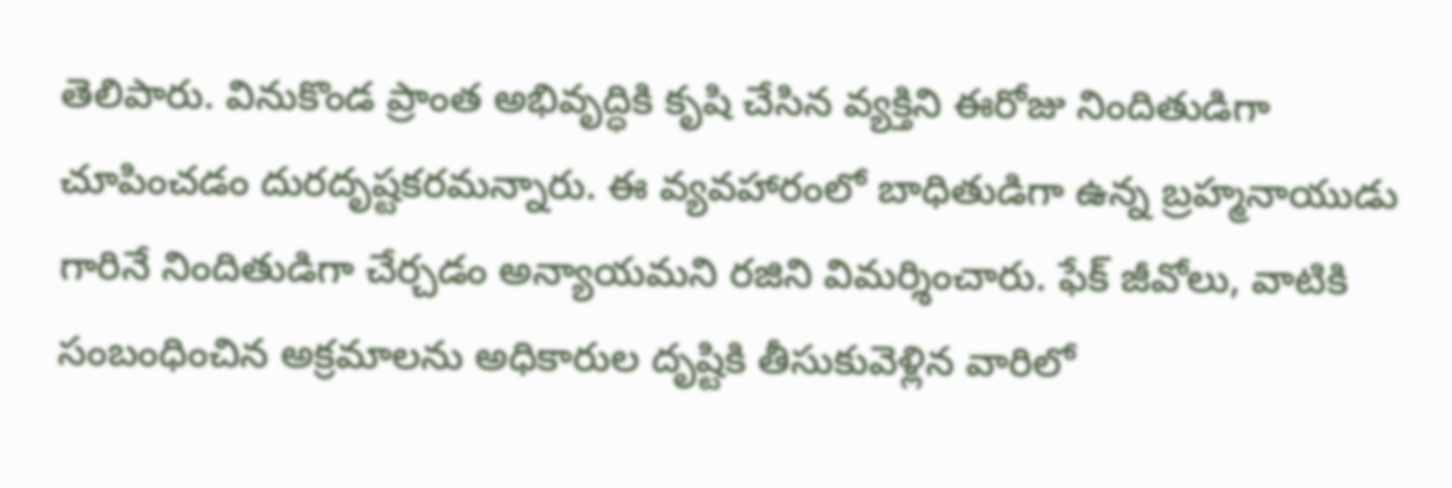తెలిపారు. వినుకొండ ప్రాంత అభివృద్ధికి కృషి చేసిన వ్యక్తిని ఈరోజు నిందితుడిగా చూపించడం దురదృష్టకరమన్నారు. ఈ వ్యవహారంలో బాధితుడిగా ఉన్న బ్రహ్మనాయుడు గారినే నిందితుడిగా చేర్చడం అన్యాయమని రజిని విమర్శించారు. ఫేక్ జీవోలు, వాటికి సంబంధించిన అక్రమాలను అధికారుల దృష్టికి తీసుకువెళ్లిన వారిలో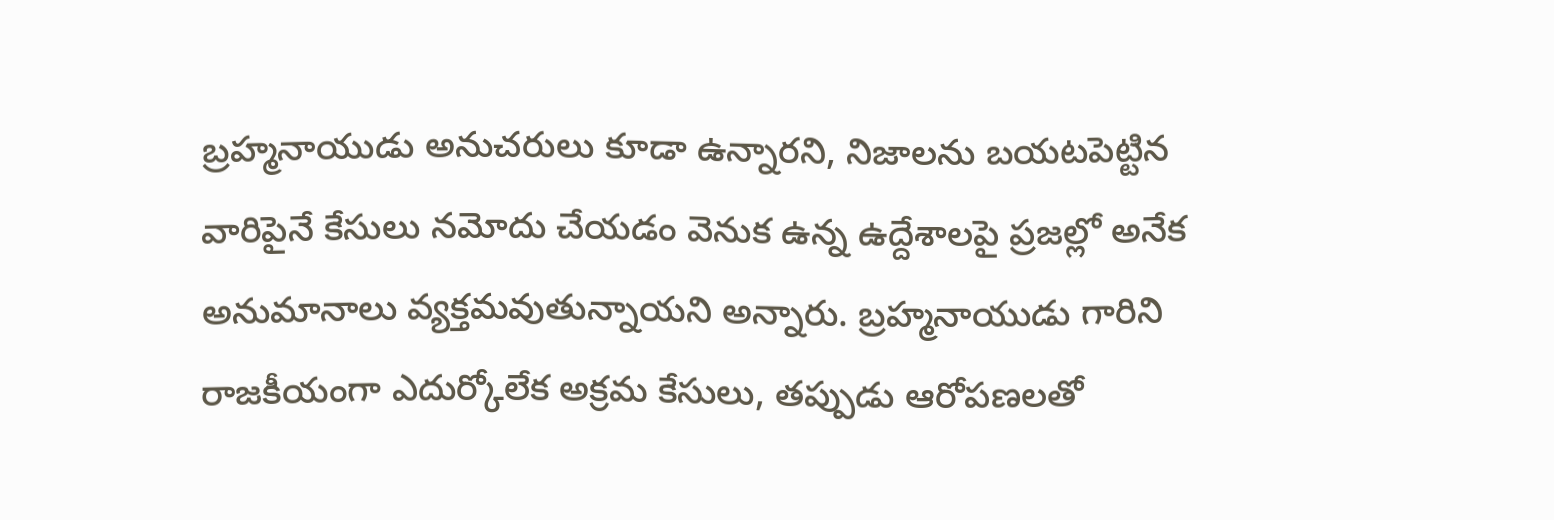బ్రహ్మనాయుడు అనుచరులు కూడా ఉన్నారని, నిజాలను బయటపెట్టిన వారిపైనే కేసులు నమోదు చేయడం వెనుక ఉన్న ఉద్దేశాలపై ప్రజల్లో అనేక అనుమానాలు వ్యక్తమవుతున్నాయని అన్నారు. బ్రహ్మనాయుడు గారిని రాజకీయంగా ఎదుర్కోలేక అక్రమ కేసులు, తప్పుడు ఆరోపణలతో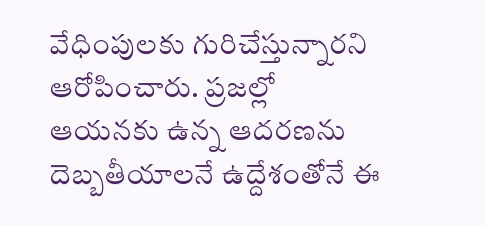వేధింపులకు గురిచేస్తున్నారని ఆరోపించారు. ప్రజల్లో ఆయనకు ఉన్న ఆదరణను దెబ్బతీయాలనే ఉద్దేశంతోనే ఈ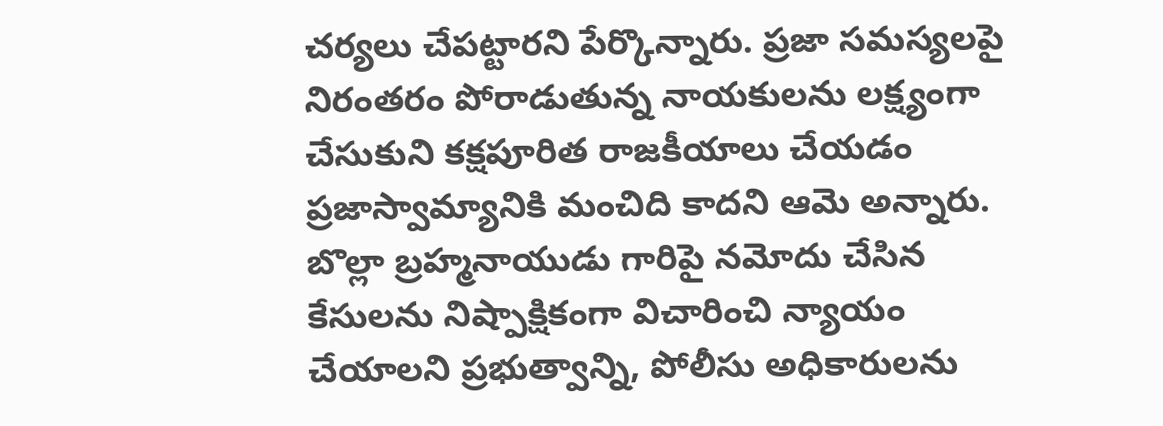చర్యలు చేపట్టారని పేర్కొన్నారు. ప్రజా సమస్యలపై నిరంతరం పోరాడుతున్న నాయకులను లక్ష్యంగా చేసుకుని కక్షపూరిత రాజకీయాలు చేయడం ప్రజాస్వామ్యానికి మంచిది కాదని ఆమె అన్నారు. బొల్లా బ్రహ్మనాయుడు గారిపై నమోదు చేసిన కేసులను నిష్పాక్షికంగా విచారించి న్యాయం చేయాలని ప్రభుత్వాన్ని, పోలీసు అధికారులను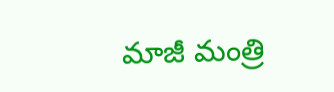మాజీ మంత్రి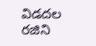విడదల రజిని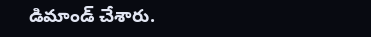డిమాండ్ చేశారు.